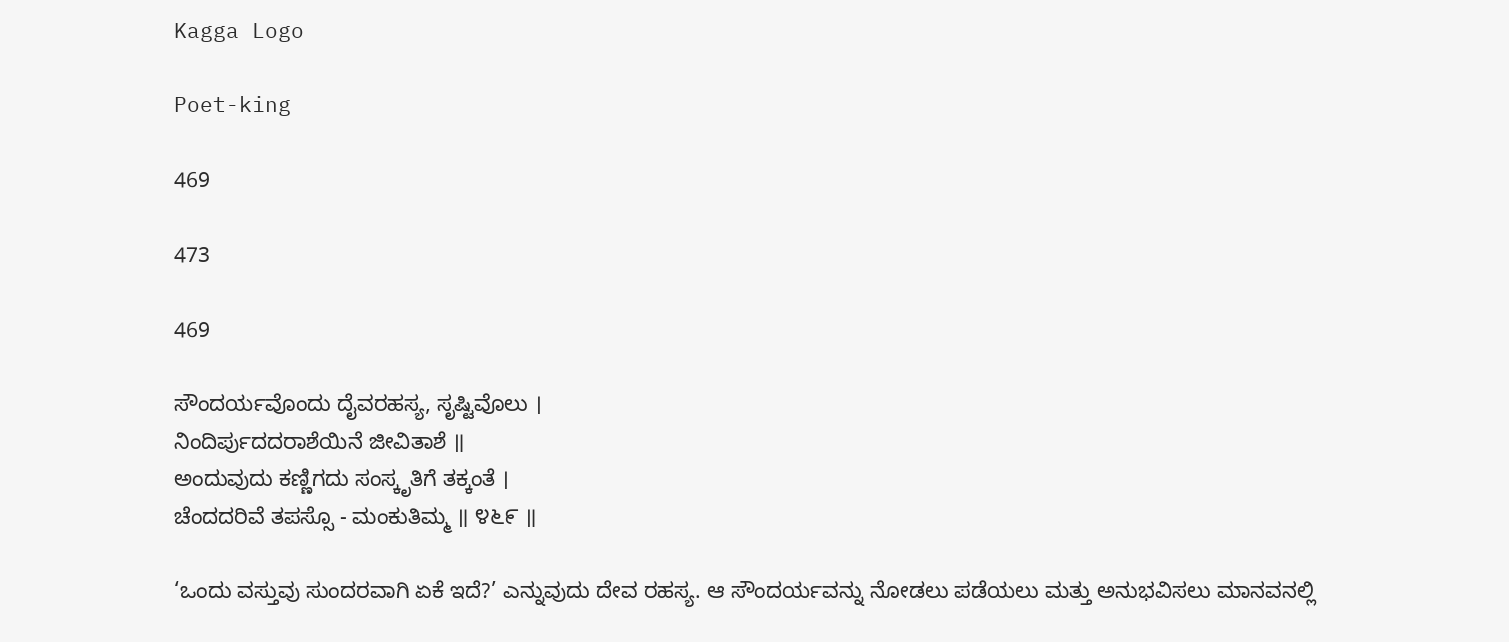Kagga Logo

Poet-king

469

473

469

ಸೌಂದರ್ಯವೊಂದು ದೈವರಹಸ್ಯ, ಸೃಷ್ಟಿವೊಲು ।
ನಿಂದಿರ್ಪುದದರಾಶೆಯಿನೆ ಜೀವಿತಾಶೆ ॥
ಅಂದುವುದು ಕಣ್ಣಿಗದು ಸಂಸ್ಕೃತಿಗೆ ತಕ್ಕಂತೆ ।
ಚೆಂದದರಿವೆ ತಪಸ್ಸೊ - ಮಂಕುತಿಮ್ಮ ॥ ೪೬೯ ॥

‘ಒಂದು ವಸ್ತುವು ಸುಂದರವಾಗಿ ಏಕೆ ಇದೆ?’ ಎನ್ನುವುದು ದೇವ ರಹಸ್ಯ. ಆ ಸೌಂದರ್ಯವನ್ನು ನೋಡಲು ಪಡೆಯಲು ಮತ್ತು ಅನುಭವಿಸಲು ಮಾನವನಲ್ಲಿ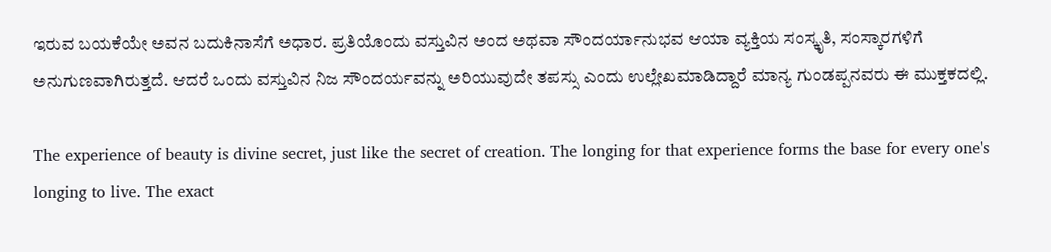ಇರುವ ಬಯಕೆಯೇ ಅವನ ಬದುಕಿನಾಸೆಗೆ ಅಧಾರ. ಪ್ರತಿಯೊಂದು ವಸ್ತುವಿನ ಅಂದ ಅಥವಾ ಸೌಂದರ್ಯಾನುಭವ ಆಯಾ ವ್ಯಕ್ತಿಯ ಸಂಸ್ಕೃತಿ, ಸಂಸ್ಕಾರಗಳಿಗೆ ಅನುಗುಣವಾಗಿರುತ್ತದೆ. ಆದರೆ ಒಂದು ವಸ್ತುವಿನ ನಿಜ ಸೌಂದರ್ಯವನ್ನು ಅರಿಯುವುದೇ ತಪಸ್ಸು ಎಂದು ಉಲ್ಲೇಖಮಾಡಿದ್ದಾರೆ ಮಾನ್ಯ ಗುಂಡಪ್ಪನವರು ಈ ಮುಕ್ತಕದಲ್ಲಿ.

The experience of beauty is divine secret, just like the secret of creation. The longing for that experience forms the base for every one's longing to live. The exact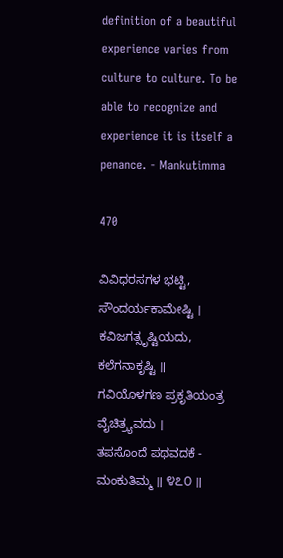definition of a beautiful experience varies from culture to culture. To be able to recognize and experience it is itself a penance. - Mankutimma

470

ವಿವಿಧರಸಗಳ ಭಟ್ಟಿ, ಸೌಂದರ್ಯಕಾಮೇಷ್ಟಿ ।
ಕವಿಜಗತ್ಸೃಷ್ಟಿಯದು, ಕಲೆಗನಾಕೃಷ್ಟಿ ॥
ಗವಿಯೊಳಗಣ ಪ್ರಕೃತಿಯಂತ್ರ ವೈಚಿತ್ರ್ಯವದು ।
ತಪಸೊಂದೆ ಪಥವದಕೆ - ಮಂಕುತಿಮ್ಮ ॥ ೪೭೦ ॥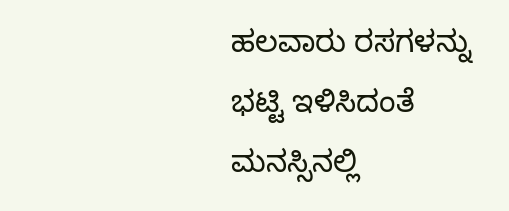ಹಲವಾರು ರಸಗಳನ್ನು ಭಟ್ಟಿ ಇಳಿಸಿದಂತೆ ಮನಸ್ಸಿನಲ್ಲಿ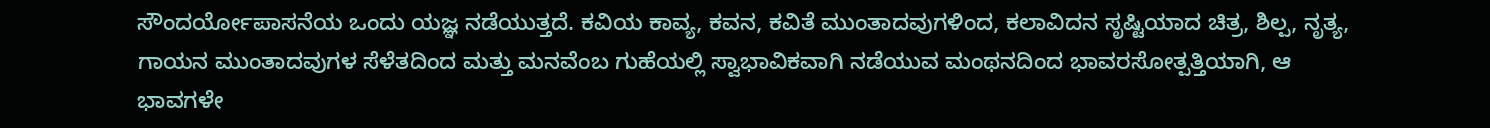ಸೌಂದರ್ಯೋಪಾಸನೆಯ ಒಂದು ಯಜ್ಞ ನಡೆಯುತ್ತದೆ. ಕವಿಯ ಕಾವ್ಯ, ಕವನ, ಕವಿತೆ ಮುಂತಾದವುಗಳಿಂದ, ಕಲಾವಿದನ ಸೃಷ್ಟಿಯಾದ ಚಿತ್ರ, ಶಿಲ್ಪ, ನೃತ್ಯ, ಗಾಯನ ಮುಂತಾದವುಗಳ ಸೆಳೆತದಿಂದ ಮತ್ತು ಮನವೆಂಬ ಗುಹೆಯಲ್ಲಿ ಸ್ವಾಭಾವಿಕವಾಗಿ ನಡೆಯುವ ಮಂಥನದಿಂದ ಭಾವರಸೋತ್ಪತ್ತಿಯಾಗಿ, ಆ ಭಾವಗಳೇ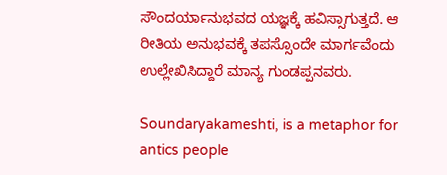ಸೌಂದರ್ಯಾನುಭವದ ಯಜ್ಞಕ್ಕೆ ಹವಿಸ್ಸಾಗುತ್ತದೆ. ಆ ರೀತಿಯ ಅನುಭವಕ್ಕೆ ತಪಸ್ಸೊಂದೇ ಮಾರ್ಗವೆಂದು ಉಲ್ಲೇಖಿಸಿದ್ದಾರೆ ಮಾನ್ಯ ಗುಂಡಪ್ಪನವರು.

Soundaryakameshti, is a metaphor for antics people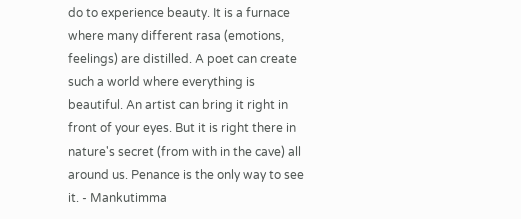do to experience beauty. It is a furnace where many different rasa (emotions, feelings) are distilled. A poet can create such a world where everything is beautiful. An artist can bring it right in front of your eyes. But it is right there in nature's secret (from with in the cave) all around us. Penance is the only way to see it. - Mankutimma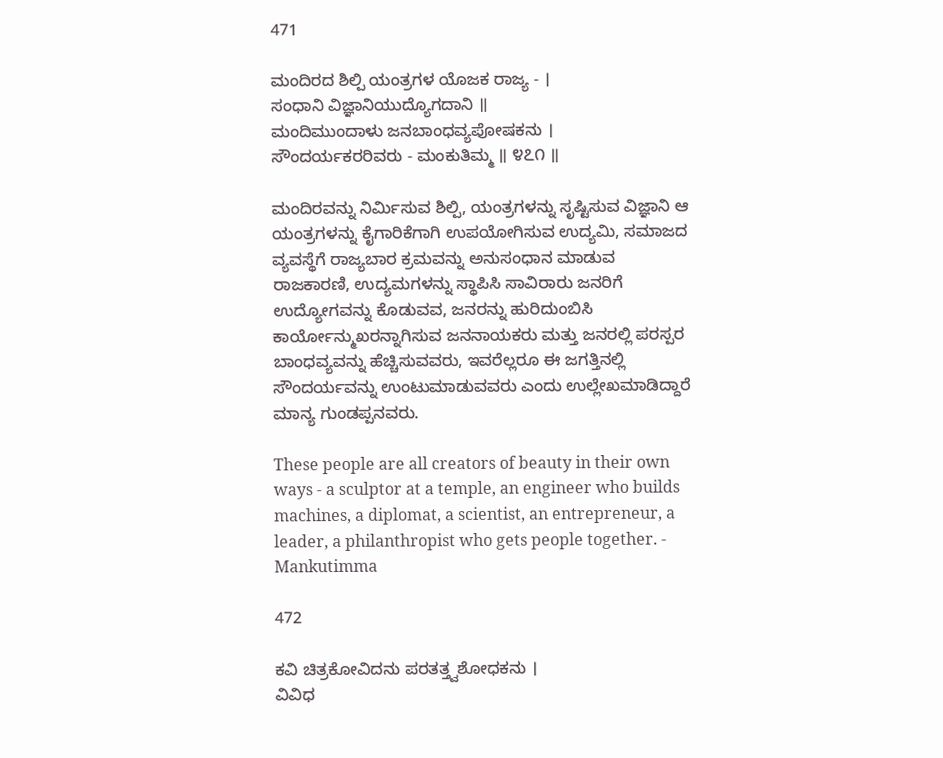471

ಮಂದಿರದ ಶಿಲ್ಪಿ ಯಂತ್ರಗಳ ಯೊಜಕ ರಾಜ್ಯ - ।
ಸಂಧಾನಿ ವಿಜ್ಞಾನಿಯುದ್ಯೊಗದಾನಿ ॥
ಮಂದಿಮುಂದಾಳು ಜನಬಾಂಧವ್ಯಪೋಷಕನು ।
ಸೌಂದರ್ಯಕರರಿವರು - ಮಂಕುತಿಮ್ಮ ॥ ೪೭೧ ॥

ಮಂದಿರವನ್ನು ನಿರ್ಮಿಸುವ ಶಿಲ್ಪಿ, ಯಂತ್ರಗಳನ್ನು ಸೃಷ್ಟಿಸುವ ವಿಜ್ಞಾನಿ ಆ ಯಂತ್ರಗಳನ್ನು ಕೈಗಾರಿಕೆಗಾಗಿ ಉಪಯೋಗಿಸುವ ಉದ್ಯಮಿ, ಸಮಾಜದ ವ್ಯವಸ್ಥೆಗೆ ರಾಜ್ಯಬಾರ ಕ್ರಮವನ್ನು ಅನುಸಂಧಾನ ಮಾಡುವ ರಾಜಕಾರಣಿ, ಉದ್ಯಮಗಳನ್ನು ಸ್ಥಾಪಿಸಿ ಸಾವಿರಾರು ಜನರಿಗೆ ಉದ್ಯೋಗವನ್ನು ಕೊಡುವವ, ಜನರನ್ನು ಹುರಿದುಂಬಿಸಿ ಕಾರ್ಯೋನ್ಮುಖರನ್ನಾಗಿಸುವ ಜನನಾಯಕರು ಮತ್ತು ಜನರಲ್ಲಿ ಪರಸ್ಪರ ಬಾಂಧವ್ಯವನ್ನು ಹೆಚ್ಚಿಸುವವರು, ಇವರೆಲ್ಲರೂ ಈ ಜಗತ್ತಿನಲ್ಲಿ ಸೌಂದರ್ಯವನ್ನು ಉಂಟುಮಾಡುವವರು ಎಂದು ಉಲ್ಲೇಖಮಾಡಿದ್ದಾರೆ ಮಾನ್ಯ ಗುಂಡಪ್ಪನವರು.

These people are all creators of beauty in their own ways - a sculptor at a temple, an engineer who builds machines, a diplomat, a scientist, an entrepreneur, a leader, a philanthropist who gets people together. - Mankutimma

472

ಕವಿ ಚಿತ್ರಕೋವಿದನು ಪರತತ್ತ್ವಶೋಧಕನು ।
ವಿವಿಧ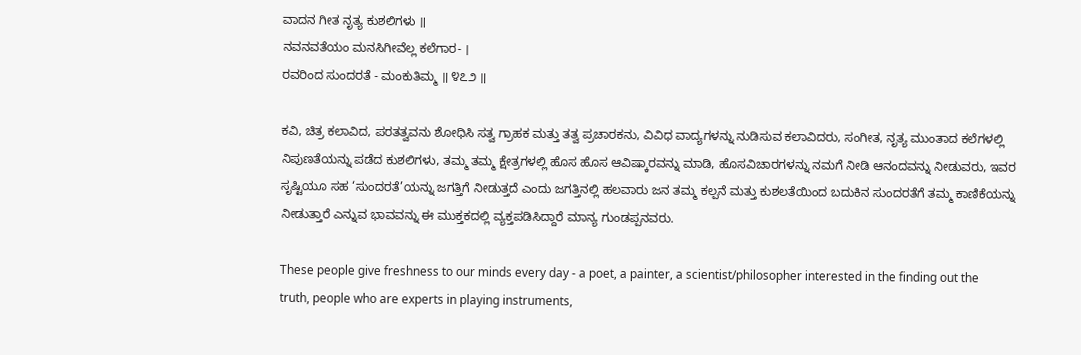ವಾದನ ಗೀತ ನೃತ್ಯ ಕುಶಲಿಗಳು ॥
ನವನವತೆಯಂ ಮನಸಿಗೀವೆಲ್ಲ ಕಲೆಗಾರ- ।
ರವರಿಂದ ಸುಂದರತೆ - ಮಂಕುತಿಮ್ಮ ॥ ೪೭೨ ॥

ಕವಿ, ಚಿತ್ರ ಕಲಾವಿದ, ಪರತತ್ವವನು ಶೋಧಿಸಿ ಸತ್ವ ಗ್ರಾಹಕ ಮತ್ತು ತತ್ವ ಪ್ರಚಾರಕನು, ವಿವಿಧ ವಾದ್ಯಗಳನ್ನು ನುಡಿಸುವ ಕಲಾವಿದರು, ಸಂಗೀತ, ನೃತ್ಯ ಮುಂತಾದ ಕಲೆಗಳಲ್ಲಿ ನಿಪುಣತೆಯನ್ನು ಪಡೆದ ಕುಶಲಿಗಳು, ತಮ್ಮ ತಮ್ಮ ಕ್ಷೇತ್ರಗಳಲ್ಲಿ ಹೊಸ ಹೊಸ ಆವಿಷ್ಕಾರವನ್ನು ಮಾಡಿ, ಹೊಸವಿಚಾರಗಳನ್ನು ನಮಗೆ ನೀಡಿ ಆನಂದವನ್ನು ನೀಡುವರು, ಇವರ ಸೃಷ್ಟಿಯೂ ಸಹ ‘ಸುಂದರತೆ’ಯನ್ನು ಜಗತ್ತಿಗೆ ನೀಡುತ್ತದೆ ಎಂದು ಜಗತ್ತಿನಲ್ಲಿ ಹಲವಾರು ಜನ ತಮ್ಮ ಕಲ್ಪನೆ ಮತ್ತು ಕುಶಲತೆಯಿಂದ ಬದುಕಿನ ಸುಂದರತೆಗೆ ತಮ್ಮ ಕಾಣಿಕೆಯನ್ನು ನೀಡುತ್ತಾರೆ ಎನ್ನುವ ಭಾವವನ್ನು ಈ ಮುಕ್ತಕದಲ್ಲಿ ವ್ಯಕ್ತಪಡಿಸಿದ್ದಾರೆ ಮಾನ್ಯ ಗುಂಡಪ್ಪನವರು.

These people give freshness to our minds every day - a poet, a painter, a scientist/philosopher interested in the finding out the truth, people who are experts in playing instruments,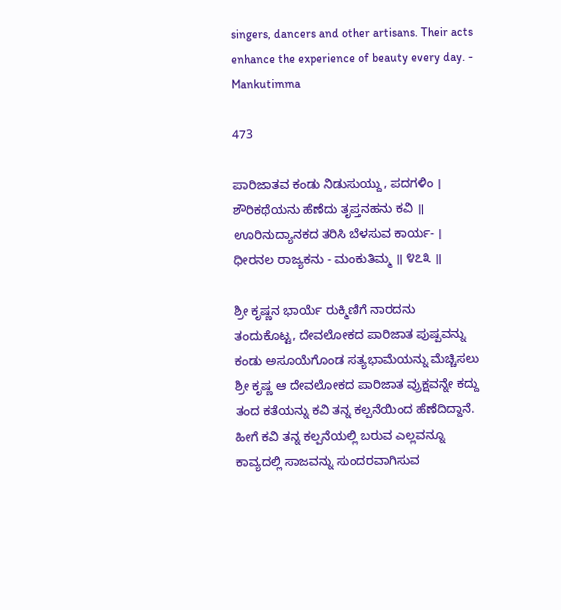singers, dancers and other artisans. Their acts enhance the experience of beauty every day. - Mankutimma

473

ಪಾರಿಜಾತವ ಕಂಡು ನಿಡುಸುಯ್ದು, ಪದಗಳಿಂ ।
ಶೌರಿಕಥೆಯನು ಹೆಣೆದು ತೃಪ್ತನಹನು ಕವಿ ॥
ಊರಿನುದ್ಯಾನಕದ ತರಿಸಿ ಬೆಳಸುವ ಕಾರ್ಯ- ।
ಧೀರನಲ ರಾಜ್ಯಕನು - ಮಂಕುತಿಮ್ಮ ॥ ೪೭೩ ॥

ಶ್ರೀ ಕೃಷ್ಣನ ಭಾರ್ಯೆ ರುಕ್ಮಿಣಿಗೆ ನಾರದನು ತಂದುಕೊಟ್ಟ, ದೇವಲೋಕದ ಪಾರಿಜಾತ ಪುಷ್ಪವನ್ನು ಕಂಡು ಅಸೂಯೆಗೊಂಡ ಸತ್ಯಭಾಮೆಯನ್ನು ಮೆಚ್ಚಿಸಲು ಶ್ರೀ ಕೃಷ್ಣ ಆ ದೇವಲೋಕದ ಪಾರಿಜಾತ ವ್ರುಕ್ಷವನ್ನೇ ಕದ್ದು ತಂದ ಕತೆಯನ್ನು ಕವಿ ತನ್ನ ಕಲ್ಪನೆಯಿಂದ ಹೆಣೆದಿದ್ದಾನೆ. ಹೀಗೆ ಕವಿ ತನ್ನ ಕಲ್ಪನೆಯಲ್ಲಿ ಬರುವ ಎಲ್ಲವನ್ನೂ ಕಾವ್ಯದಲ್ಲಿ ಸಾಜವನ್ನು ಸುಂದರವಾಗಿಸುವ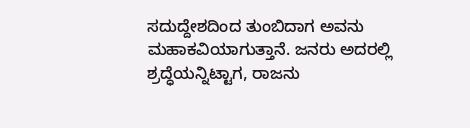ಸದುದ್ದೇಶದಿಂದ ತುಂಬಿದಾಗ ಅವನು ಮಹಾಕವಿಯಾಗುತ್ತಾನೆ. ಜನರು ಅದರಲ್ಲಿ ಶ್ರದ್ಧೆಯನ್ನಿಟ್ಟಾಗ, ರಾಜನು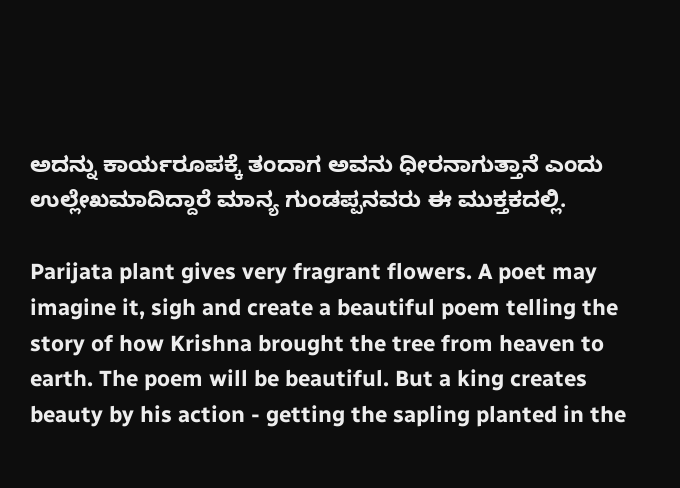ಅದನ್ನು ಕಾರ್ಯರೂಪಕ್ಕೆ ತಂದಾಗ ಅವನು ಧೀರನಾಗುತ್ತಾನೆ ಎಂದು ಉಲ್ಲೇಖಮಾದಿದ್ದಾರೆ ಮಾನ್ಯ ಗುಂಡಪ್ಪನವರು ಈ ಮುಕ್ತಕದಲ್ಲಿ.

Parijata plant gives very fragrant flowers. A poet may imagine it, sigh and create a beautiful poem telling the story of how Krishna brought the tree from heaven to earth. The poem will be beautiful. But a king creates beauty by his action - getting the sapling planted in the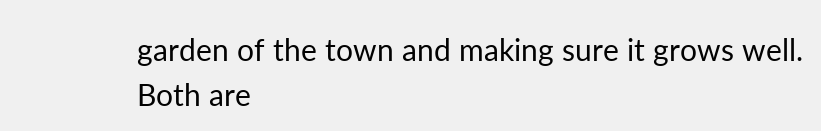garden of the town and making sure it grows well. Both are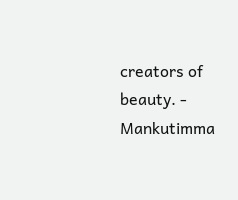creators of beauty. - Mankutimma